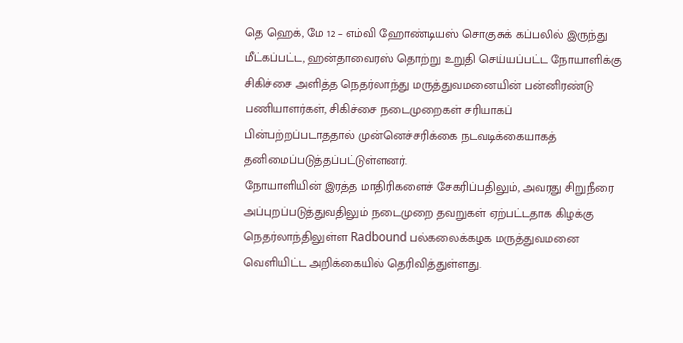தெ ஹெக், மே 12 – எம்வி ஹோண்டியஸ் சொகுசுக் கப்பலில் இருந்து மீட்கப்பட்ட, ஹன்தாவைரஸ் தொற்று உறுதி செய்யப்பட்ட நோயாளிக்கு சிகிச்சை அளித்த நெதர்லாந்து மருத்துவமனையின் பன்னிரண்டு பணியாளர்கள், சிகிச்சை நடைமுறைகள் சரியாகப் பின்பற்றப்படாததால் முன்னெச்சரிக்கை நடவடிக்கையாகத் தனிமைப்படுத்தப்பட்டுள்ளனர்.
நோயாளியின் இரத்த மாதிரிகளைச் சேகரிப்பதிலும், அவரது சிறுநீரை அப்புறப்படுத்துவதிலும் நடைமுறை தவறுகள் ஏற்பட்டதாக கிழக்கு நெதர்லாந்திலுள்ள Radbound பல்கலைக்கழக மருத்துவமனை வெளியிட்ட அறிக்கையில் தெரிவித்துள்ளது.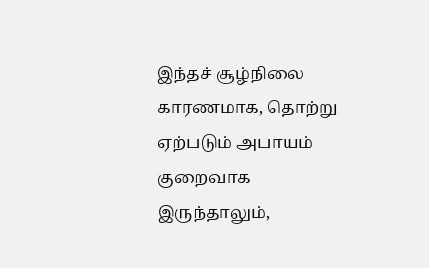இந்தச் சூழ்நிலை காரணமாக, தொற்று ஏற்படும் அபாயம் குறைவாக இருந்தாலும்,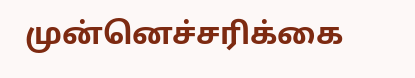முன்னெச்சரிக்கை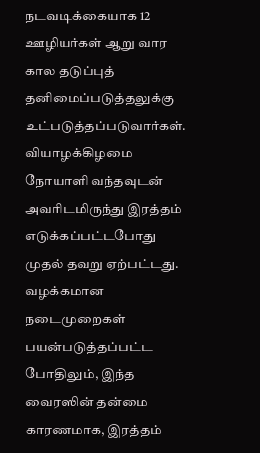நடவடிக்கையாக 12 ஊழியர்கள் ஆறு வார கால தடுப்புத் தனிமைப்படுத்தலுக்கு உட்படுத்தப்படுவார்கள்.
வியாழக்கிழமை நோயாளி வந்தவுடன் அவரிடமிருந்து இரத்தம் எடுக்கப்பட்டபோது முதல் தவறு ஏற்பட்டது. வழக்கமான நடைமுறைகள் பயன்படுத்தப்பட்ட போதிலும், இந்த வைரஸின் தன்மை காரணமாக, இரத்தம்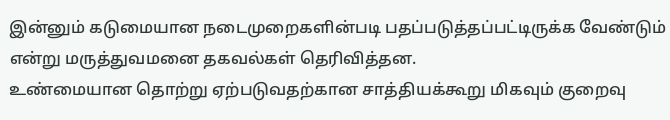இன்னும் கடுமையான நடைமுறைகளின்படி பதப்படுத்தப்பட்டிருக்க வேண்டும் என்று மருத்துவமனை தகவல்கள் தெரிவித்தன.
உண்மையான தொற்று ஏற்படுவதற்கான சாத்தியக்கூறு மிகவும் குறைவு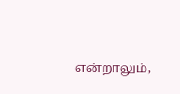என்றாலும்,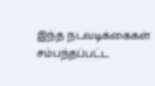இந்த நடவடிக்கைகள் சம்பந்தப்பட்ட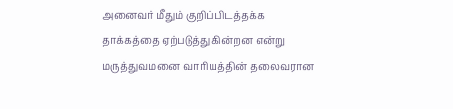அனைவர் மீதும் குறிப்பிடத்தக்க தாக்கத்தை ஏற்படுத்துகின்றன என்று மருத்துவமனை வாரியத்தின் தலைவரான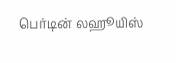பெர்டின் லஹூயிஸ்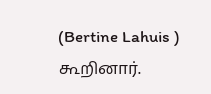(Bertine Lahuis ) கூறினார்.